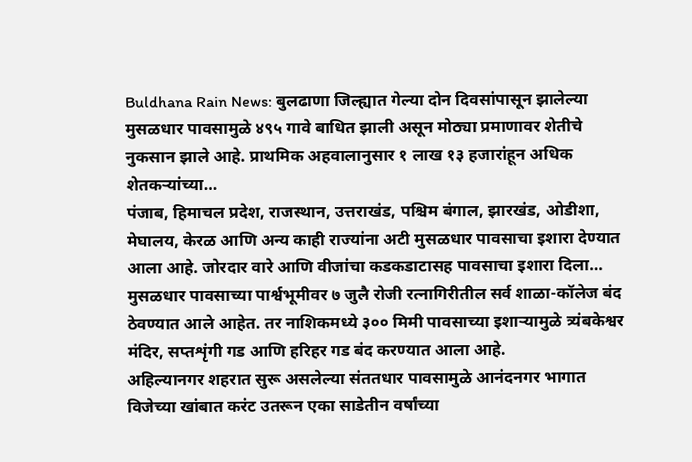Buldhana Rain News: बुलढाणा जिल्ह्यात गेल्या दोन दिवसांपासून झालेल्या मुसळधार पावसामुळे ४९५ गावे बाधित झाली असून मोठ्या प्रमाणावर शेतीचे नुकसान झाले आहे. प्राथमिक अहवालानुसार १ लाख १३ हजारांहून अधिक शेतकऱ्यांच्या…
पंजाब, हिमाचल प्रदेश, राजस्थान, उत्तराखंड, पश्चिम बंगाल, झारखंड, ओडीशा, मेघालय, केरळ आणि अन्य काही राज्यांना अटी मुसळधार पावसाचा इशारा देण्यात आला आहे. जोरदार वारे आणि वीजांचा कडकडाटासह पावसाचा इशारा दिला…
मुसळधार पावसाच्या पार्श्वभूमीवर ७ जुलै रोजी रत्नागिरीतील सर्व शाळा-कॉलेज बंद ठेवण्यात आले आहेत. तर नाशिकमध्ये ३०० मिमी पावसाच्या इशाऱ्यामुळे त्र्यंबकेश्वर मंदिर, सप्तशृंगी गड आणि हरिहर गड बंद करण्यात आला आहे.
अहिल्यानगर शहरात सुरू असलेल्या संततधार पावसामुळे आनंदनगर भागात विजेच्या खांबात करंट उतरून एका साडेतीन वर्षांच्या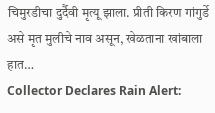चिमुरडीचा दुर्दैवी मृत्यू झाला. प्रीती किरण गांगुर्डे असे मृत मुलीचे नाव असून, खेळताना खांबाला हात…
Collector Declares Rain Alert: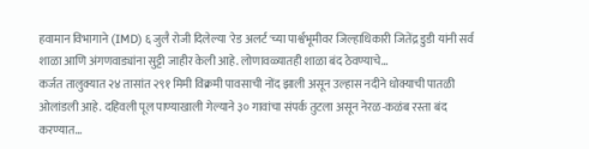हवामान विभागाने (IMD) ६ जुलै रोजी दिलेल्या 'रेड अलर्ट'च्या पार्श्वभूमीवर जिल्हाधिकारी जितेंद्र डुडी यांनी सर्व शाळा आणि अंगणवाड्यांना सुट्टी जाहीर केली आहे. लोणावळ्यातही शाळा बंद ठेवण्याचे…
कर्जत तालुक्यात २४ तासांत २९१ मिमी विक्रमी पावसाची नोंद झाली असून उल्हास नदीने धोक्याची पातळी ओलांडली आहे. दहिवली पूल पाण्याखाली गेल्याने ३० गावांचा संपर्क तुटला असून नेरळ-कळंब रस्ता बंद करण्यात…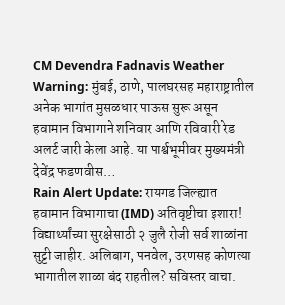CM Devendra Fadnavis Weather Warning: मुंबई, ठाणे, पालघरसह महाराष्ट्रातील अनेक भागांत मुसळधार पाऊस सुरू असून हवामान विभागाने शनिवार आणि रविवारी रेड अलर्ट जारी केला आहे. या पार्श्वभूमीवर मुख्यमंत्री देवेंद्र फडणवीस…
Rain Alert Update: रायगड जिल्ह्यात हवामान विभागाचा (IMD) अतिवृष्टीचा इशारा! विद्यार्थ्यांच्या सुरक्षेसाठी २ जुलै रोजी सर्व शाळांना सुट्टी जाहीर. अलिबाग, पनवेल, उरणसह कोणत्या भागातील शाळा बंद राहतील? सविस्तर वाचा.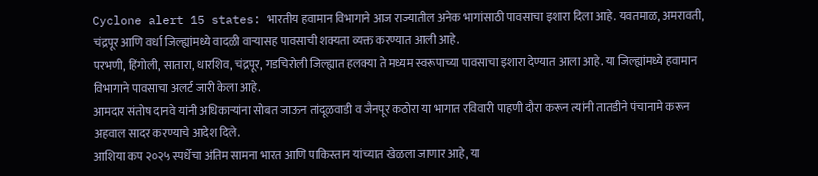Cyclone alert 15 states: भारतीय हवामान विभागाने आज राज्यातील अनेक भागांसाठी पावसाचा इशारा दिला आहे. यवतमाळ, अमरावती, चंद्रपूर आणि वर्धा जिल्ह्यांमध्ये वादळी वाऱ्यासह पावसाची शक्यता व्यक्त करण्यात आली आहे.
परभणी, हिंगोली, सातारा, धारशिव, चंद्रपूर, गडचिरोली जिल्ह्यात हलक्या ते मध्यम स्वरूपाच्या पावसाचा इशारा देण्यात आला आहे. या जिल्ह्यांमध्ये हवामान विभागाने पावसाचा अलर्ट जारी केला आहे.
आमदार संतोष दानवे यांनी अधिकाऱ्यांना सोबत जाऊन तांदूळवाडी व जैनपूर कठोरा या भागात रविवारी पाहणी दौरा करून त्यांनी तातडीने पंचानामे करून अहवाल सादर करण्याचे आदेश दिले.
आशिया कप २०२५ स्पर्धेचा अंतिम सामना भारत आणि पाकिस्तान यांच्यात खेळला जाणार आहे, या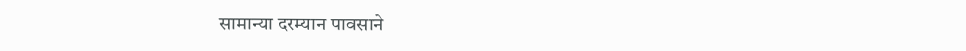सामान्या दरम्यान पावसाने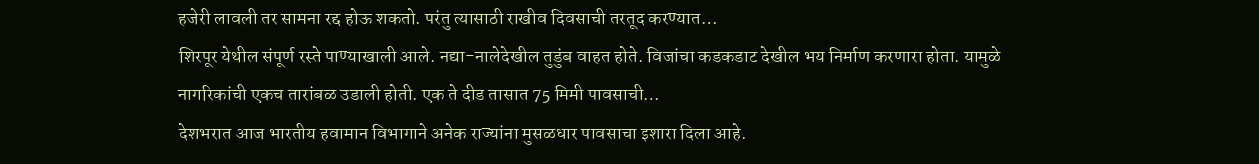हजेरी लावली तर सामना रद्द होऊ शकतो. परंतु त्यासाठी राखीव दिवसाची तरतूद करण्यात…
शिरपूर येथील संपूर्ण रस्ते पाण्याखाली आले. नद्या-नालेदेखील तुडुंब वाहत होते. विजांचा कडकडाट देखील भय निर्माण करणारा होता. यामुळे नागरिकांची एकच तारांबळ उडाली होती. एक ते दीड तासात 75 मिमी पावसाची…
देशभरात आज भारतीय हवामान विभागाने अनेक राज्यांना मुसळधार पावसाचा इशारा दिला आहे.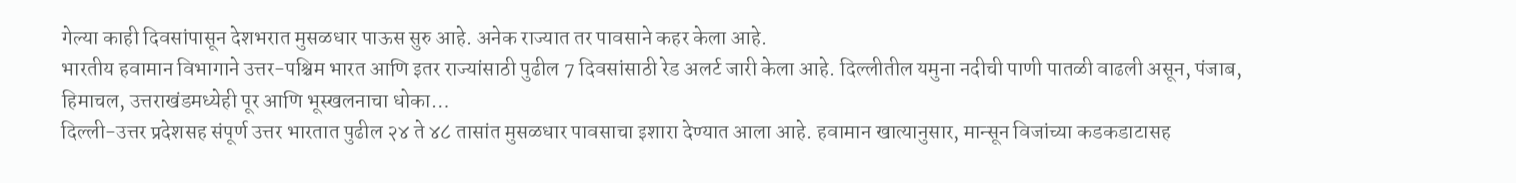गेल्या काही दिवसांपासून देशभरात मुसळधार पाऊस सुरु आहे. अनेक राज्यात तर पावसाने कहर केला आहे.
भारतीय हवामान विभागाने उत्तर-पश्चिम भारत आणि इतर राज्यांसाठी पुढील 7 दिवसांसाठी रेड अलर्ट जारी केला आहे. दिल्लीतील यमुना नदीची पाणी पातळी वाढली असून, पंजाब, हिमाचल, उत्तराखंडमध्येही पूर आणि भूस्खलनाचा धोका…
दिल्ली-उत्तर प्रदेशसह संपूर्ण उत्तर भारतात पुढील २४ ते ४८ तासांत मुसळधार पावसाचा इशारा देण्यात आला आहे. हवामान खात्यानुसार, मान्सून विजांच्या कडकडाटासह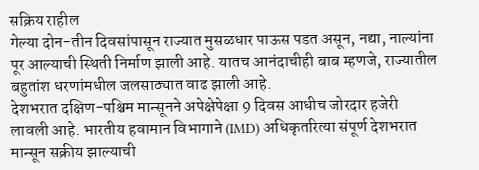सक्रिय राहील
गेल्या दोन-तीन दिवसांपासून राज्यात मुसळधार पाऊस पडत असून, नद्या, नाल्यांना पूर आल्याची स्थिती निर्माण झाली आहे. यातच आनंदाचीही बाब म्हणजे, राज्यातील बहुतांश धरणांमधील जलसाठ्यात वाढ झाली आहे.
देशभरात दक्षिण-पश्चिम मान्सूनने अपेक्षेपेक्षा 9 दिवस आधीच जोरदार हजेरी लावली आहे. भारतीय हवामान विभागाने (IMD) अधिकृतरित्या संपूर्ण देशभरात मान्सून सक्रीय झाल्याची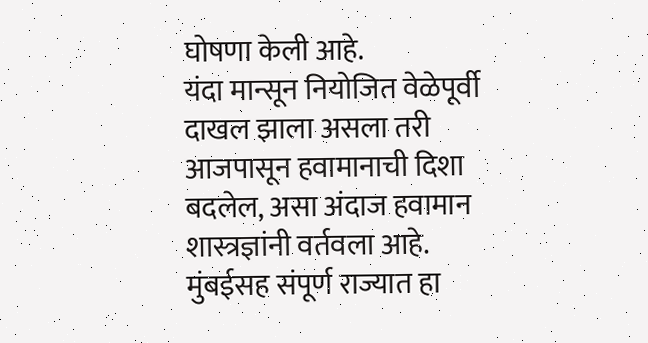घोषणा केली आहे.
यंदा मान्सून नियोजित वेळेपूर्वी दाखल झाला असला तरी आजपासून हवामानाची दिशा बदलेल, असा अंदाज हवामान शास्त्रज्ञांनी वर्तवला आहे. मुंबईसह संपूर्ण राज्यात हा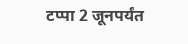टप्पा 2 जूनपर्यंत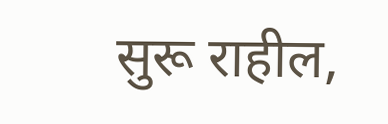सुरू राहील,